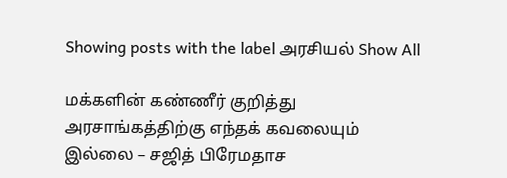Showing posts with the label அரசியல் Show All

மக்களின் கண்ணீர் குறித்து அரசாங்கத்திற்கு எந்தக் கவலையும் இல்லை – சஜித் பிரேமதாச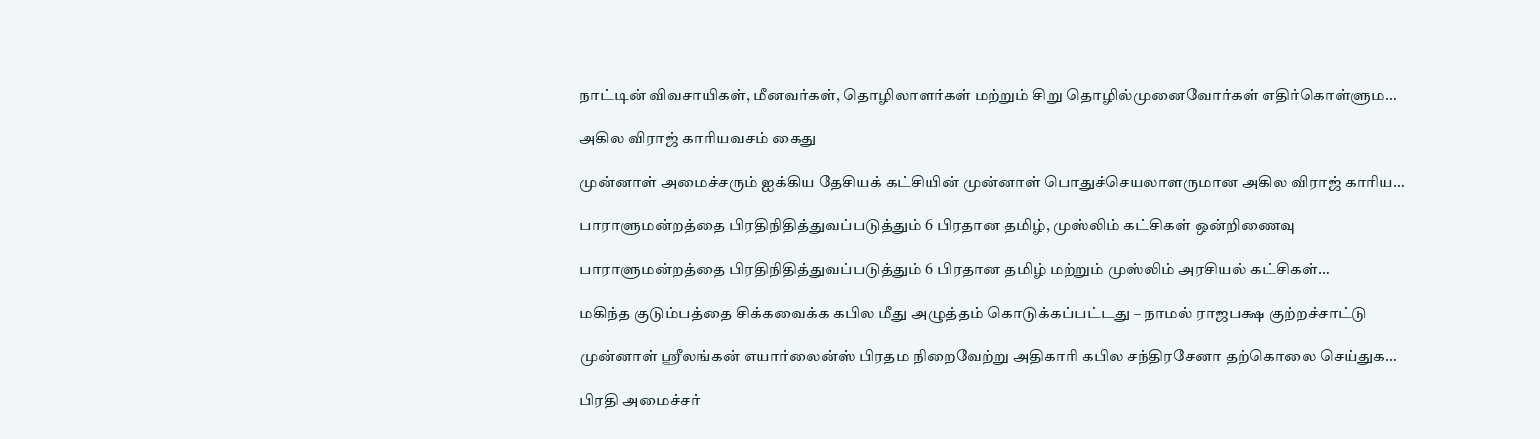நாட்டின் விவசாயிகள், மீனவர்கள், தொழிலாளர்கள் மற்றும் சிறு தொழில்முனைவோர்கள் எதிர்கொள்ளும…

அகில விராஜ் காரியவசம் கைது

முன்னாள் அமைச்சரும் ஐக்கிய தேசியக் கட்சியின் முன்னாள் பொதுச்செயலாளருமான அகில விராஜ் காரிய…

பாராளுமன்றத்தை பிரதிநிதித்துவப்படுத்தும் 6 பிரதான தமிழ், முஸ்லிம் கட்சிகள் ஒன்றிணைவு

பாராளுமன்றத்தை பிரதிநிதித்துவப்படுத்தும் 6 பிரதான தமிழ் மற்றும் முஸ்லிம் அரசியல் கட்சிகள்…

மகிந்த குடும்பத்தை சிக்கவைக்க கபில மீது அழுத்தம் கொடுக்கப்பட்டது – நாமல் ராஜபக்ஷ குற்றச்சாட்டு

முன்னாள் ஸ்ரீலங்கன் எயார்லைன்ஸ் பிரதம நிறைவேற்று அதிகாரி கபில சந்திரசேனா தற்கொலை செய்துக…

பிரதி அமைச்சர்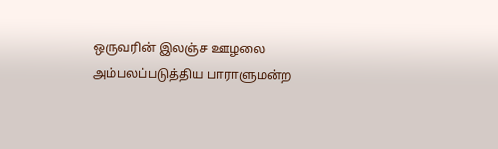ஒருவரின் இலஞ்ச ஊழலை அம்பலப்படுத்திய பாராளுமன்ற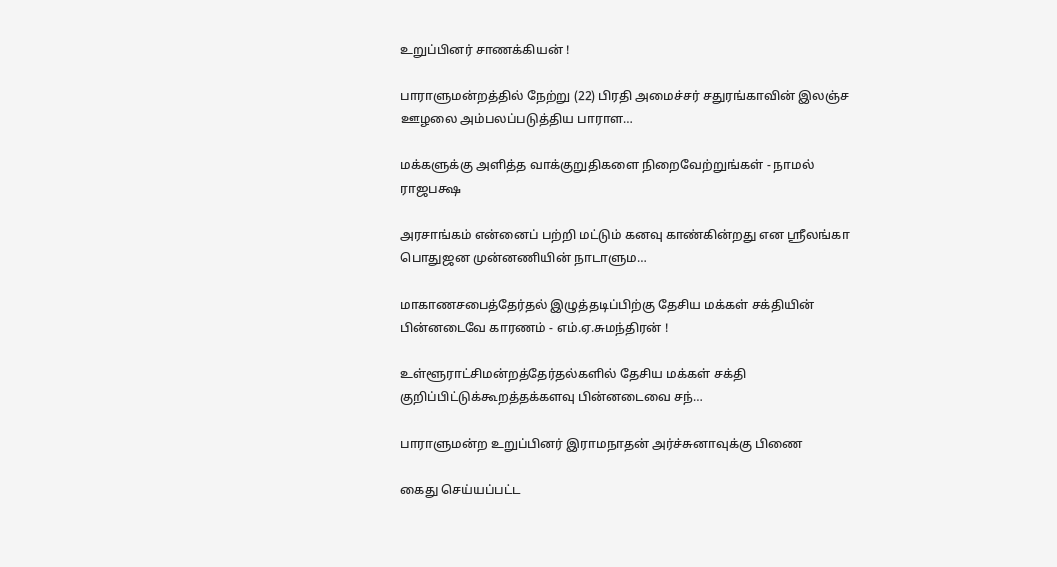உறுப்பினர் சாணக்கியன் !

பாராளுமன்றத்தில் நேற்று (22) பிரதி அமைச்சர் சதுரங்காவின் இலஞ்ச ஊழலை அம்பலப்படுத்திய பாராள…

மக்களுக்கு அளித்த வாக்குறுதிகளை நிறைவேற்றுங்கள் - நாமல் ராஜபக்ஷ

அரசாங்கம் என்னைப் பற்றி மட்டும் கனவு காண்கின்றது என ஸ்ரீலங்கா பொதுஜன முன்னணியின் நாடாளும…

மாகாணசபைத்தேர்தல் இழுத்தடிப்பிற்கு தேசிய மக்கள் சக்தியின் பின்னடைவே காரணம் - எம்.ஏ.சுமந்திரன் !

உள்ளூராட்சிமன்றத்தேர்தல்களில் தேசிய மக்கள் சக்தி குறிப்பிட்டுக்கூறத்தக்களவு பின்னடைவை சந்…

பாராளுமன்ற உறுப்பினர் இராமநாதன் அர்ச்சுனாவுக்கு பிணை

கைது செய்யப்பட்ட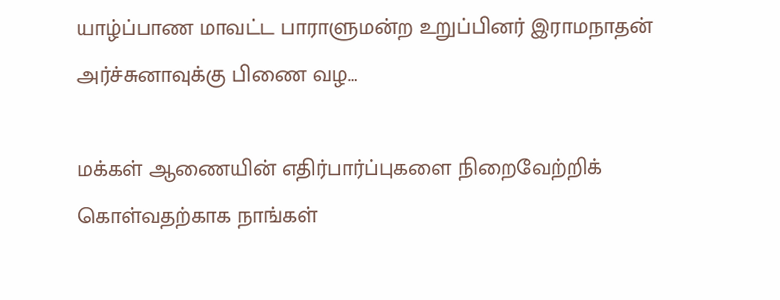யாழ்ப்பாண மாவட்ட பாராளுமன்ற உறுப்பினர் இராமநாதன் அர்ச்சுனாவுக்கு பிணை வழ…

மக்கள் ஆணையின் எதிர்பார்ப்புகளை நிறைவேற்றிக் கொள்வதற்காக நாங்கள்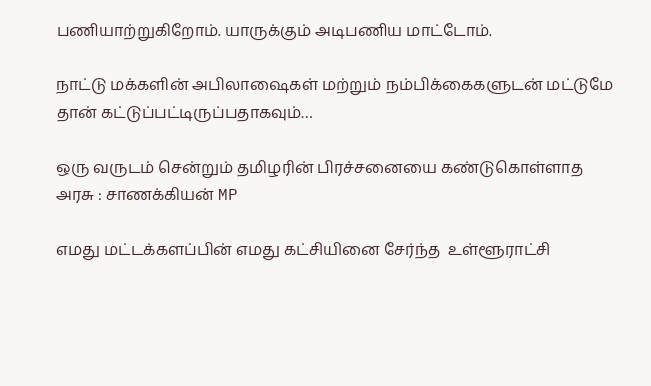பணியாற்றுகிறோம். யாருக்கும் அடிபணிய மாட்டோம்.

நாட்டு மக்களின் அபிலாஷைகள் மற்றும் நம்பிக்கைகளுடன் மட்டுமே தான் கட்டுப்பட்டிருப்பதாகவும்…

ஒரு வருடம் சென்றும் தமிழரின் பிரச்சனையை கண்டுகொள்ளாத அரசு : சாணக்கியன் MP

எமது மட்டக்களப்பின் எமது கட்சியினை சேர்ந்த  உள்ளூராட்சி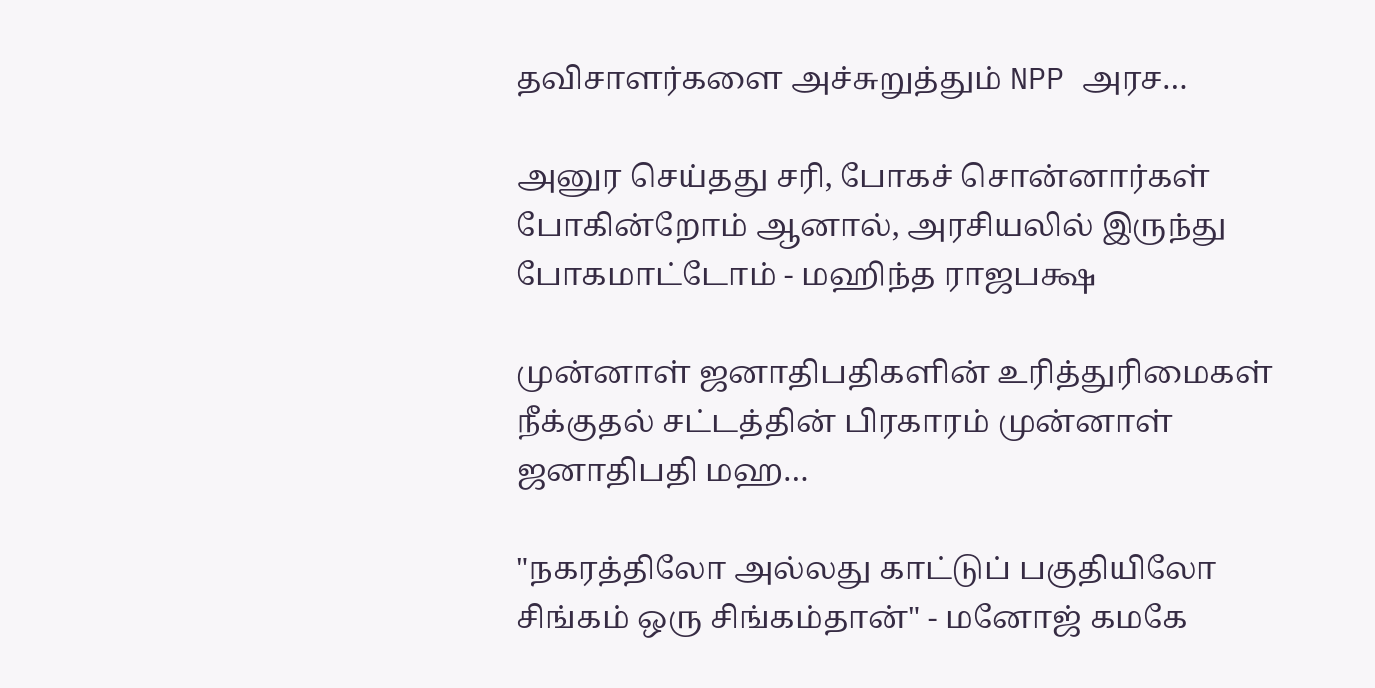தவிசாளர்களை அச்சுறுத்தும் NPP அரச…

அனுர செய்தது சரி, போகச் சொன்னார்கள் போகின்றோம் ஆனால், அரசியலில் இருந்து போகமாட்டோம் - மஹிந்த ராஜபக்ஷ

முன்னாள் ஜனாதிபதிகளின் உரித்துரிமைகள் நீக்குதல் சட்டத்தின் பிரகாரம் முன்னாள் ஜனாதிபதி மஹ…

"நகரத்திலோ அல்லது காட்டுப் பகுதியிலோ சிங்கம் ஒரு சிங்கம்தான்" - மனோஜ் கமகே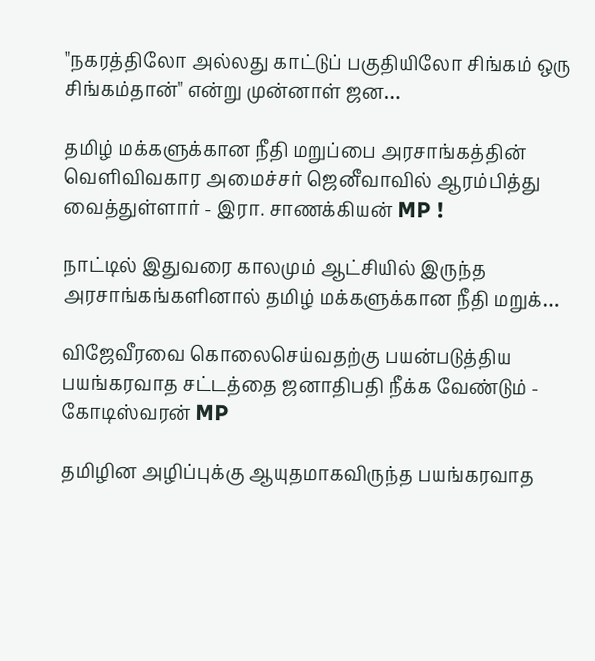"நகரத்திலோ அல்லது காட்டுப் பகுதியிலோ சிங்கம் ஒரு சிங்கம்தான்" என்று முன்னாள் ஜன…

தமிழ் மக்களுக்கான நீதி மறுப்பை அரசாங்கத்தின் வெளிவிவகார அமைச்சர் ஜெனீவாவில் ஆரம்பித்து வைத்துள்ளார் - இரா. சாணக்கியன் MP !

நாட்டில் இதுவரை காலமும் ஆட்சியில் இருந்த அரசாங்கங்களினால் தமிழ் மக்களுக்கான நீதி மறுக்…

விஜேவீரவை கொலைசெய்வதற்கு பயன்படுத்திய பயங்கரவாத சட்டத்தை ஜனாதிபதி நீக்க வேண்டும் - கோடிஸ்வரன் MP

தமிழின அழிப்புக்கு ஆயுதமாகவிருந்த பயங்கரவாத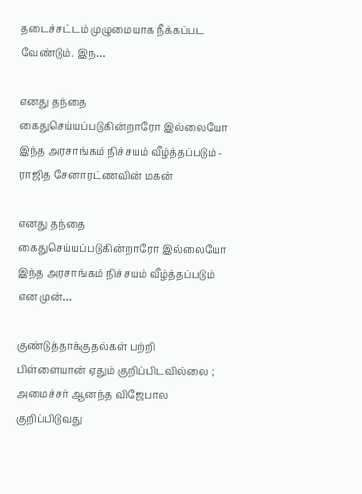தடைச்சட்டம் முழுமையாக நீக்கப்பட வேண்டும். இந…

எனது தந்தை கைதுசெய்யப்படுகின்றாரோ இல்லையோ இந்த அரசாங்கம் நிச்சயம் வீழ்த்தப்படும் - ராஜித சேனாரட்ணவின் மகன்

எனது தந்தை கைதுசெய்யப்படுகின்றாரோ இல்லையோ இந்த அரசாங்கம் நிச்சயம் வீழ்த்தப்படும் என முன்…

குண்டுத்தாக்குதல்கள் பற்றி பிள்ளையான் ஏதும் குறிப்பிடவில்லை ; அமைச்சர் ஆனந்த விஜேபால குறிப்பிடுவது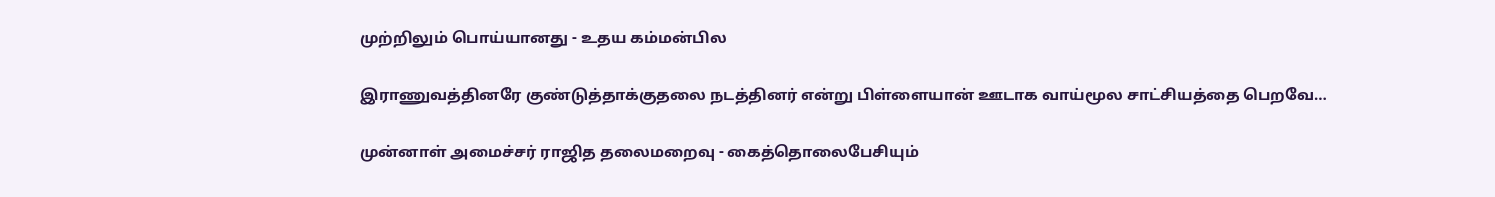முற்றிலும் பொய்யானது - உதய கம்மன்பில

இராணுவத்தினரே குண்டுத்தாக்குதலை நடத்தினர் என்று பிள்ளையான் ஊடாக வாய்மூல சாட்சியத்தை பெறவே…

முன்னாள் அமைச்சர் ராஜித தலைமறைவு - கைத்தொலைபேசியும்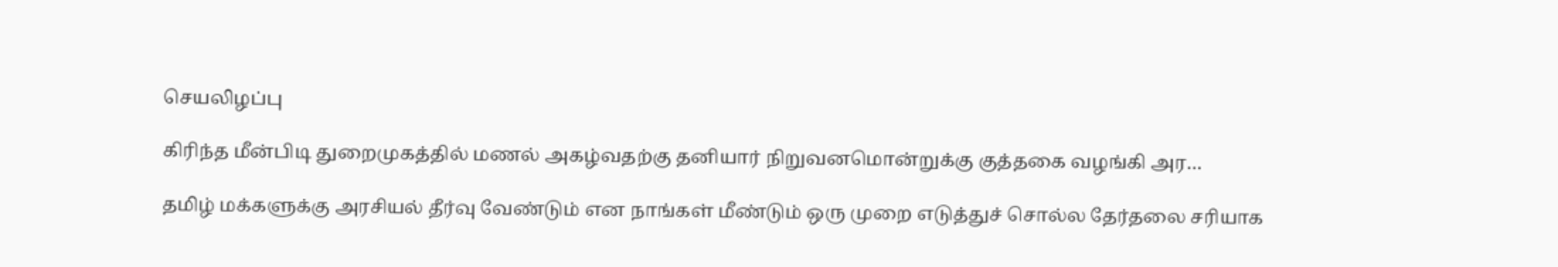செயலிழப்பு

கிரிந்த மீன்பிடி துறைமுகத்தில் மணல் அகழ்வதற்கு தனியார் நிறுவனமொன்றுக்கு குத்தகை வழங்கி அர…

தமிழ் மக்களுக்கு அரசியல் தீர்வு வேண்டும் என நாங்கள் மீண்டும் ஒரு முறை எடுத்துச் சொல்ல தேர்தலை சரியாக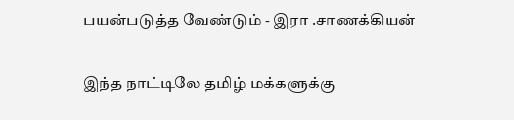பயன்படுத்த வேண்டும் - இரா .சாணக்கியன்

இந்த நாட்டிலே தமிழ் மக்களுக்கு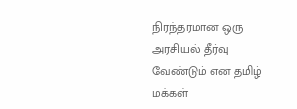நிரந்தரமான ஒரு அரசியல் தீர்வு வேண்டும் என தமிழ் மக்கள்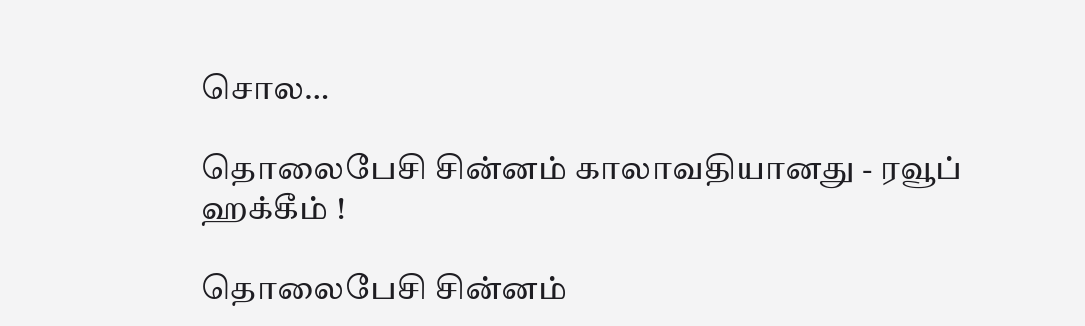சொல…

தொலைபேசி சின்னம் காலாவதியானது - ரவூப் ஹக்கீம் !

தொலைபேசி சின்னம்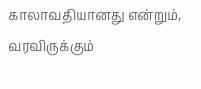காலாவதியானது என்றும், வரவிருக்கும்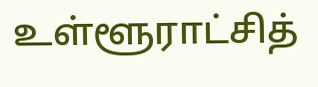உள்ளூராட்சித்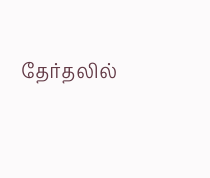தேர்தலில்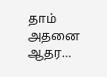தாம் அதனை ஆதர…